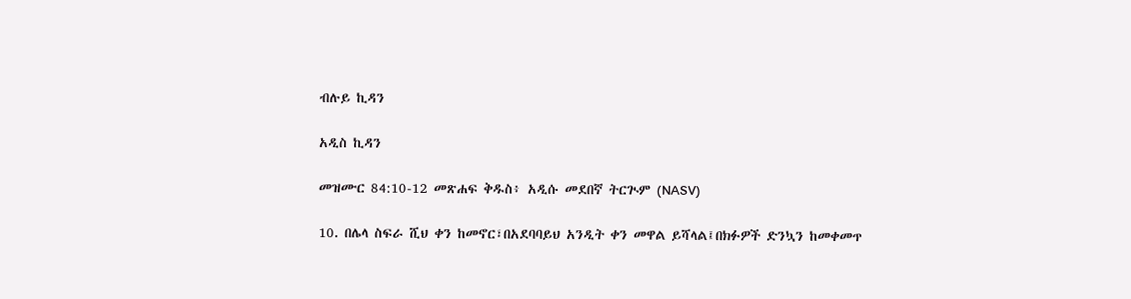ብሉይ ኪዳን

አዲስ ኪዳን

መዝሙር 84:10-12 መጽሐፍ ቅዱስ፥ አዲሱ መደበኛ ትርጒም (NASV)

10. በሌላ ስፍራ ሺህ ቀን ከመኖር፣በአደባባይህ አንዲት ቀን መዋል ይሻላል፤በክፉዎች ድንኳን ከመቀመጥ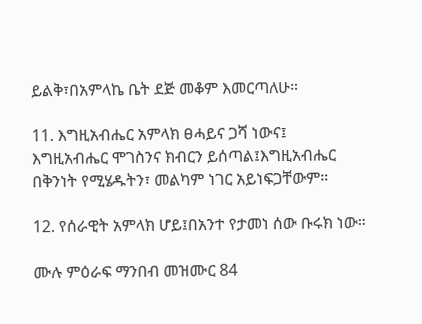ይልቅ፣በአምላኬ ቤት ደጅ መቆም እመርጣለሁ።

11. እግዚአብሔር አምላክ ፀሓይና ጋሻ ነውና፤ እግዚአብሔር ሞገስንና ክብርን ይሰጣል፤እግዚአብሔር በቅንነት የሚሄዱትን፣ መልካም ነገር አይነፍጋቸውም።

12. የሰራዊት አምላክ ሆይ፤በአንተ የታመነ ሰው ቡሩክ ነው።

ሙሉ ምዕራፍ ማንበብ መዝሙር 84